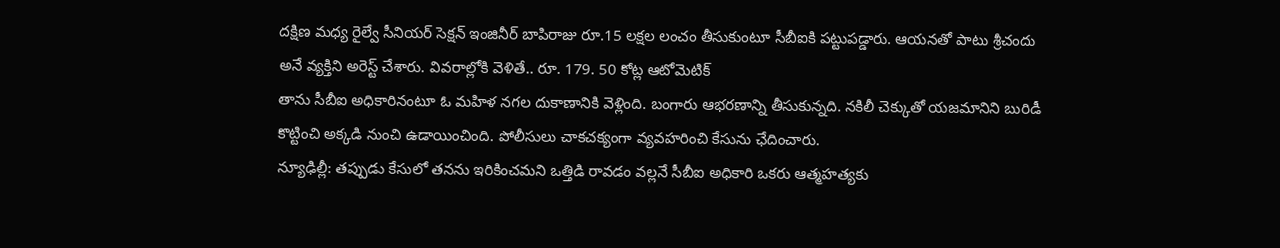దక్షిణ మధ్య రైల్వే సీనియర్ సెక్షన్ ఇంజినీర్ బాపిరాజు రూ.15 లక్షల లంచం తీసుకుంటూ సీబీఐకి పట్టుపడ్డారు. ఆయనతో పాటు శ్రీచందు అనే వ్యక్తిని అరెస్ట్ చేశారు. వివరాల్లోకి వెళితే.. రూ. 179. 50 కోట్ల ఆటోమెటిక్
తాను సీబీఐ అధికారినంటూ ఓ మహిళ నగల దుకాణానికి వెళ్లింది. బంగారు ఆభరణాన్ని తీసుకున్నది. నకిలీ చెక్కుతో యజమానిని బురిడీ కొట్టించి అక్కడి నుంచి ఉడాయించింది. పోలీసులు చాకచక్యంగా వ్యవహరించి కేసును ఛేదించారు.
న్యూఢిల్లీ: తప్పుడు కేసులో తనను ఇరికించమని ఒత్తిడి రావడం వల్లనే సీబీఐ అధికారి ఒకరు ఆత్మహత్యకు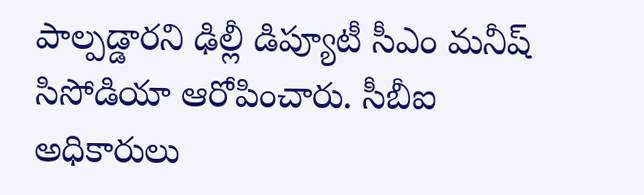పాల్పడ్డారని ఢిల్లీ డిప్యూటీ సీఎం మనీష్ సిసోడియా ఆరోపించారు. సీబీఐ అధికారులు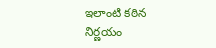ఇలాంటి కఠిన నిర్ణయం